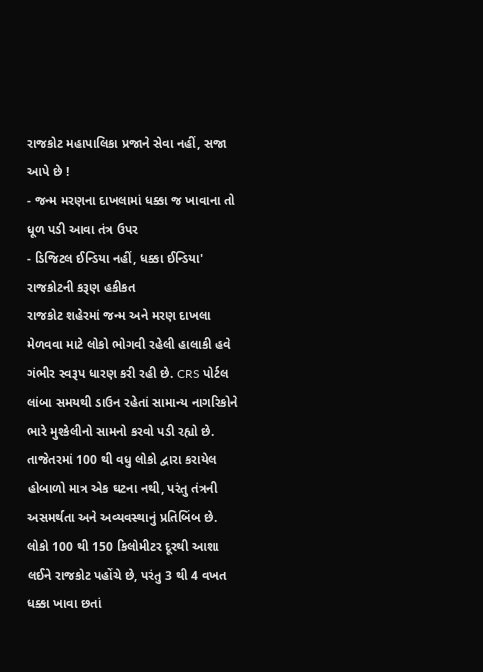રાજકોટ મહાપાલિકા પ્રજાને સેવા નહીં, સજા આપે છે !
- જન્મ મરણના દાખલામાં ધક્કા જ ખાવાના તો ધૂળ પડી આવા તંત્ર ઉપર
- ડિજિટલ ઈન્ડિયા નહીં, ધક્કા ઈન્ડિયા' રાજકોટની કરૂણ હકીકત
રાજકોટ શહેરમાં જન્મ અને મરણ દાખલા મેળવવા માટે લોકો ભોગવી રહેલી હાલાકી હવે ગંભીર સ્વરૂપ ધારણ કરી રહી છે. CRS પોર્ટલ લાંબા સમયથી ડાઉન રહેતાં સામાન્ય નાગરિકોને ભારે મુશ્કેલીનો સામનો કરવો પડી રહ્યો છે. તાજેતરમાં 100 થી વધુ લોકો દ્વારા કરાયેલ હોબાળો માત્ર એક ઘટના નથી, પરંતુ તંત્રની અસમર્થતા અને અવ્યવસ્થાનું પ્રતિબિંબ છે.
લોકો 100 થી 150 કિલોમીટર દૂરથી આશા લઈને રાજકોટ પહોંચે છે, પરંતુ 3 થી 4 વખત ધક્કા ખાવા છતાં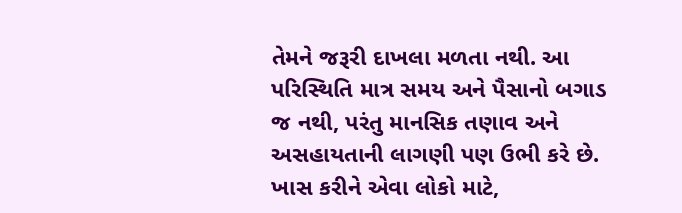તેમને જરૂરી દાખલા મળતા નથી. આ પરિસ્થિતિ માત્ર સમય અને પૈસાનો બગાડ જ નથી, પરંતુ માનસિક તણાવ અને અસહાયતાની લાગણી પણ ઉભી કરે છે. ખાસ કરીને એવા લોકો માટે,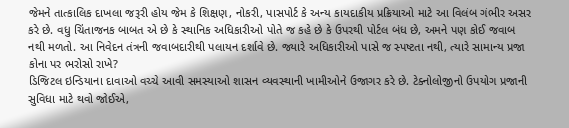જેમને તાત્કાલિક દાખલા જરૂરી હોય જેમ કે શિક્ષણ, નોકરી, પાસપોર્ટ કે અન્ય કાયદાકીય પ્રક્રિયાઓ માટે આ વિલંબ ગંભીર અસર કરે છે. વધુ ચિંતાજનક બાબત એ છે કે સ્થાનિક અધિકારીઓ પોતે જ કહે છે કે ઉપરથી પોર્ટલ બંધ છે, અમને પણ કોઈ જવાબ નથી મળતો. આ નિવેદન તંત્રની જવાબદારીથી પલાયન દર્શાવે છે. જ્યારે અધિકારીઓ પાસે જ સ્પષ્ટતા નથી, ત્યારે સામાન્ય પ્રજા કોના પર ભરોસો રાખે?
ડિજિટલ ઇન્ડિયાના દાવાઓ વચ્ચે આવી સમસ્યાઓ શાસન વ્યવસ્થાની ખામીઓને ઉજાગર કરે છે. ટેક્નોલોજીનો ઉપયોગ પ્રજાની સુવિધા માટે થવો જોઈએ,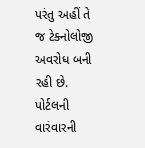પરંતુ અહીં તે જ ટેક્નોલોજી અવરોધ બની રહી છે. પોર્ટલની વારંવારની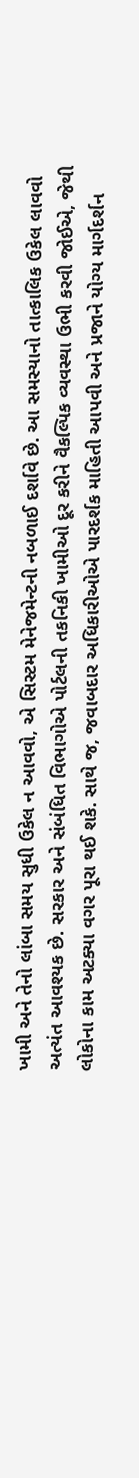ખામી અને તેનો લાંબા સમય સુધી ઉકેલ ન આવવો, એ સિસ્ટમ મેનેજમેન્ટની નબળાઈ દર્શાવે છે. આ સમસ્યાનો તાત્કાલિક ઉકેલ લાવવો અત્યંત આવશ્યક છે. સરકાર અને સંબંધિત વિભાગોએ પોર્ટલની તકનિકી ખામીઓ દૂર કરીને વૈકલ્પિક વ્યવસ્થા ઉભી કરવી જોઈએ, જેથી લોકોના કામ અટક્યા વગર પૂરા થઈ શકે. સાથે જ, જવાબદાર અધિકારીઓએ પારદર્શક માહિતી આપવી અને પ્રજાને યોગ્ય માર્ગદર્શન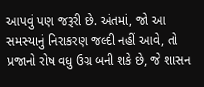આપવું પણ જરૂરી છે. અંતમાં, જો આ સમસ્યાનું નિરાકરણ જલ્દી નહીં આવે, તો પ્રજાનો રોષ વધુ ઉગ્ર બની શકે છે, જે શાસન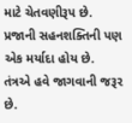માટે ચેતવણીરૂપ છે. પ્રજાની સહનશક્તિની પણ એક મર્યાદા હોય છે. તંત્રએ હવે જાગવાની જરૂર છે.